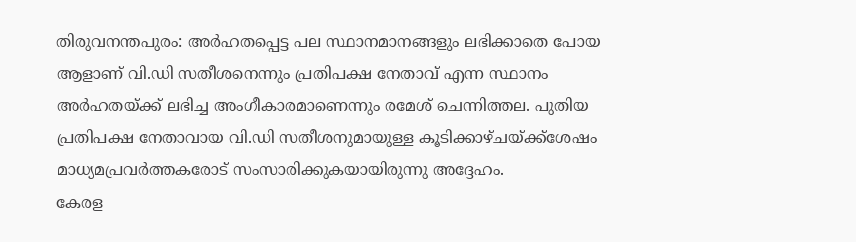തിരുവനന്തപുരം: അർഹതപ്പെട്ട പല സ്ഥാനമാനങ്ങളും ലഭിക്കാതെ പോയ ആളാണ് വി.ഡി സതീശനെന്നും പ്രതിപക്ഷ നേതാവ് എന്ന സ്ഥാനം അർഹതയ്ക്ക് ലഭിച്ച അംഗീകാരമാണെന്നും രമേശ് ചെന്നിത്തല. പുതിയ പ്രതിപക്ഷ നേതാവായ വി.ഡി സതീശനുമായുള്ള കൂടിക്കാഴ്ചയ്ക്ക്ശേഷം മാധ്യമപ്രവർത്തകരോട് സംസാരിക്കുകയായിരുന്നു അദ്ദേഹം.
കേരള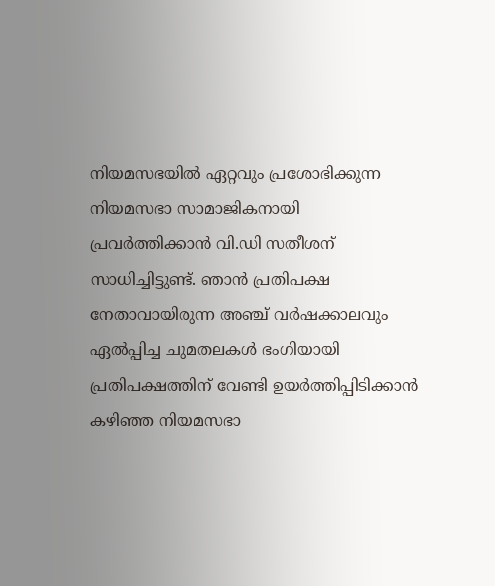നിയമസഭയിൽ ഏറ്റവും പ്രശോഭിക്കുന്ന നിയമസഭാ സാമാജികനായി പ്രവർത്തിക്കാൻ വി.ഡി സതീശന് സാധിച്ചിട്ടുണ്ട്. ഞാൻ പ്രതിപക്ഷ നേതാവായിരുന്ന അഞ്ച് വർഷക്കാലവും ഏൽപ്പിച്ച ചുമതലകൾ ഭംഗിയായി പ്രതിപക്ഷത്തിന് വേണ്ടി ഉയർത്തിപ്പിടിക്കാൻ കഴിഞ്ഞ നിയമസഭാ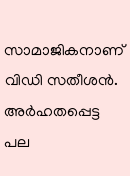സാമാജികനാണ് വിഡി സതീശൻ.
അർഹതപ്പെട്ട പല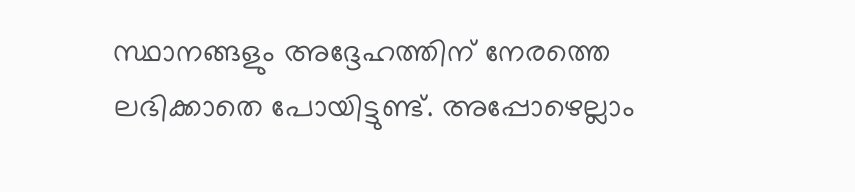സ്ഥാനങ്ങളും അദ്ദേഹത്തിന് നേരത്തെ ലഭിക്കാതെ പോയിട്ടുണ്ട്. അപ്പോഴെല്ലാം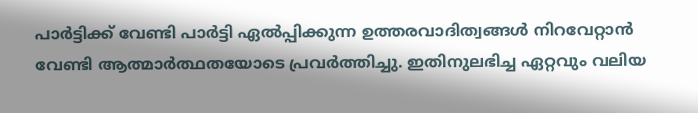പാർട്ടിക്ക് വേണ്ടി പാർട്ടി ഏൽപ്പിക്കുന്ന ഉത്തരവാദിത്വങ്ങൾ നിറവേറ്റാൻ വേണ്ടി ആത്മാർത്ഥതയോടെ പ്രവർത്തിച്ചു. ഇതിനുലഭിച്ച ഏറ്റവും വലിയ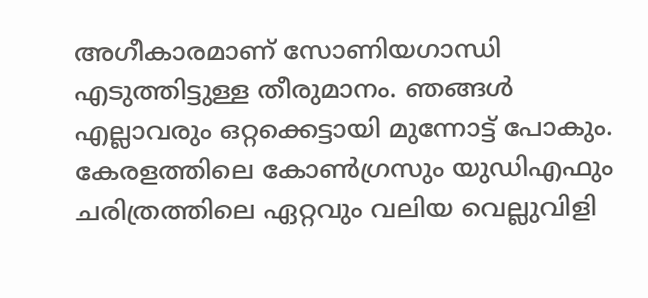അഗീകാരമാണ് സോണിയഗാന്ധി എടുത്തിട്ടുള്ള തീരുമാനം. ഞങ്ങൾ എല്ലാവരും ഒറ്റക്കെട്ടായി മുന്നോട്ട് പോകും. കേരളത്തിലെ കോൺഗ്രസും യുഡിഎഫും ചരിത്രത്തിലെ ഏറ്റവും വലിയ വെല്ലുവിളി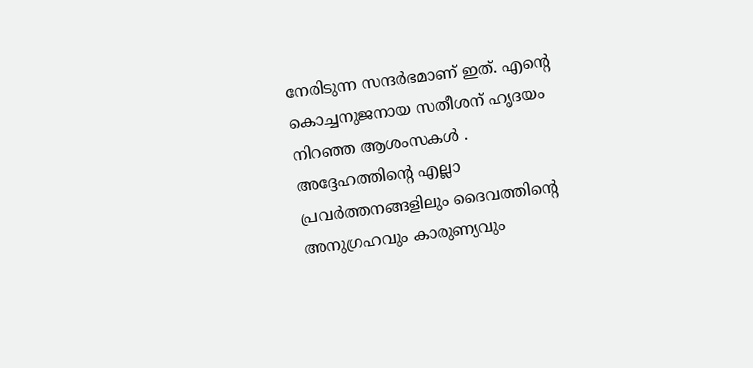നേരിടുന്ന സന്ദർഭമാണ് ഇത്. എന്റെ കൊച്ചനുജനായ സതീശന് ഹൃദയം നിറഞ്ഞ ആശംസകൾ . അദ്ദേഹത്തിന്റെ എല്ലാ പ്രവർത്തനങ്ങളിലും ദൈവത്തിന്റെ അനുഗ്രഹവും കാരുണ്യവും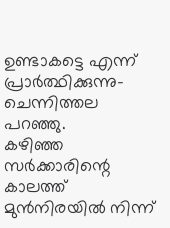ഉണ്ടാകട്ടെ എന്ന് പ്രാർത്ഥിക്കുന്നു-ചെന്നിത്തല പറഞ്ഞു.
കഴിഞ്ഞ സർക്കാരിന്റെ കാലത്ത് മുൻനിരയിൽ നിന്ന്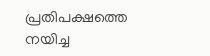പ്രതിപക്ഷത്തെ നയിച്ച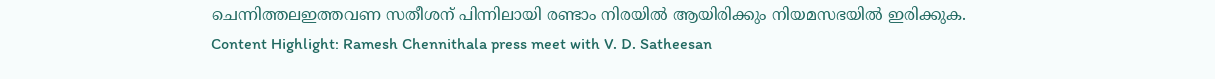ചെന്നിത്തലഇത്തവണ സതീശന് പിന്നിലായി രണ്ടാം നിരയിൽ ആയിരിക്കും നിയമസഭയിൽ ഇരിക്കുക.
Content Highlight: Ramesh Chennithala press meet with V. D. Satheesan